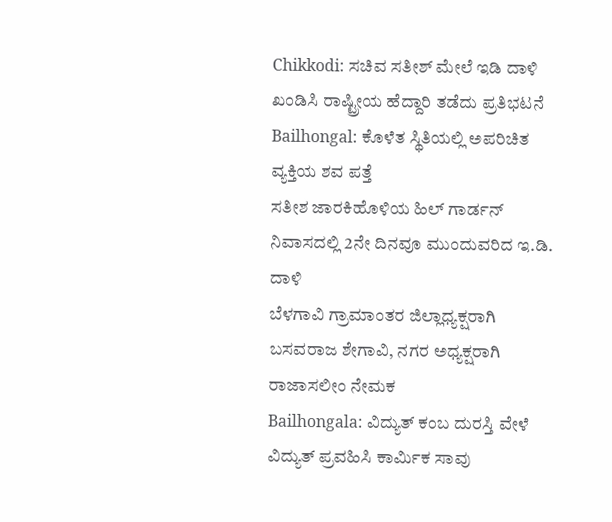Chikkodi: ಸಚಿವ ಸತೀಶ್ ಮೇಲೆ ಇಡಿ ದಾಳಿ ಖಂಡಿಸಿ ರಾಷ್ಟ್ರೀಯ ಹೆದ್ದಾರಿ ತಡೆದು ಪ್ರತಿಭಟನೆ
Bailhongal: ಕೊಳೆತ ಸ್ಥಿತಿಯಲ್ಲಿ ಅಪರಿಚಿತ ವ್ಯಕ್ತಿಯ ಶವ ಪತ್ತೆ
ಸತೀಶ ಜಾರಕಿಹೊಳಿಯ ಹಿಲ್ ಗಾರ್ಡನ್ ನಿವಾಸದಲ್ಲಿ 2ನೇ ದಿನವೂ ಮುಂದುವರಿದ ಇ.ಡಿ. ದಾಳಿ
ಬೆಳಗಾವಿ ಗ್ರಾಮಾಂತರ ಜಿಲ್ಲಾಧ್ಯಕ್ಷರಾಗಿ ಬಸವರಾಜ ಶೇಗಾವಿ, ನಗರ ಅಧ್ಯಕ್ಷರಾಗಿ ರಾಜಾಸಲೀಂ ನೇಮಕ
Bailhongala: ವಿದ್ಯುತ್ ಕಂಬ ದುರಸ್ತಿ ವೇಳೆ ವಿದ್ಯುತ್ ಪ್ರವಹಿಸಿ ಕಾರ್ಮಿಕ ಸಾವು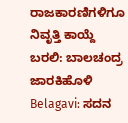ರಾಜಕಾರಣಿಗಳಿಗೂ ನಿವೃತ್ತಿ ಕಾಯ್ದೆ ಬರಲಿ: ಬಾಲಚಂದ್ರ ಜಾರಕಿಹೊಳಿ
Belagavi: ಸದನ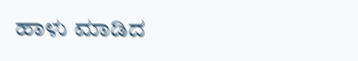ಹಾಳು ಮಾಡಿದ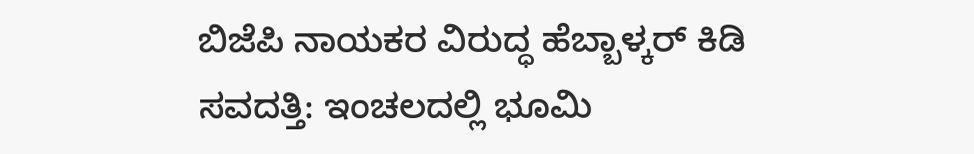ಬಿಜೆಪಿ ನಾಯಕರ ವಿರುದ್ಧ ಹೆಬ್ಬಾಳ್ಕರ್ ಕಿಡಿ
ಸವದತ್ತಿ: ಇಂಚಲದಲ್ಲಿ ಭೂಮಿ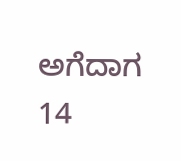ಅಗೆದಾಗ 14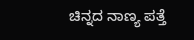ಚಿನ್ನದ ನಾಣ್ಯ ಪತ್ತೆ